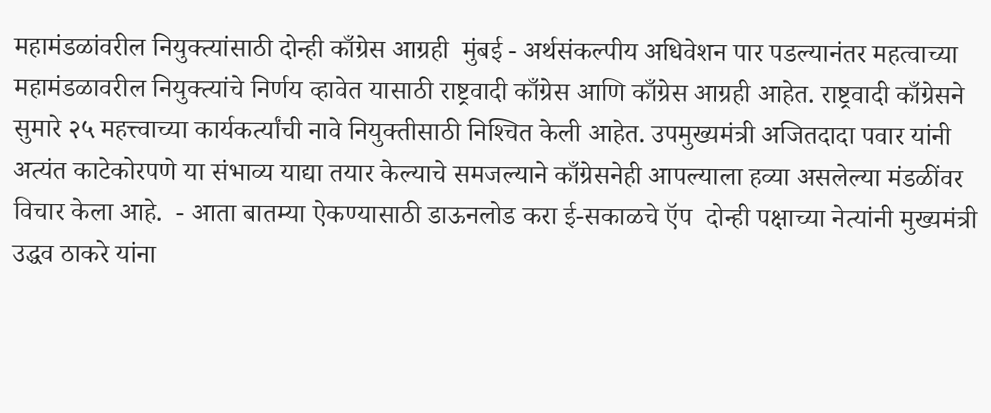महामंडळांवरील नियुक्‍त्यांसाठी दोन्ही काँग्रेस आग्रही  मुंबई - अर्थसंकल्पीय अधिवेशन पार पडल्यानंतर महत्वाच्या महामंडळावरील नियुक्‍त्यांचे निर्णय व्हावेत यासाठी राष्ट्रवादी काँग्रेस आणि काँग्रेस आग्रही आहेत. राष्ट्रवादी काँग्रेसने सुमारे २५ महत्त्वाच्या कार्यकर्त्यांची नावे नियुक्‍तीसाठी निश्‍चित केली आहेत. उपमुख्यमंत्री अजितदादा पवार यांनी अत्यंत काटेकोरपणे या संभाव्य याद्या तयार केल्याचे समजल्याने काँग्रेसनेही आपल्याला हव्या असलेल्या मंडळींवर विचार केला आहे.  - आता बातम्या ऐकण्यासाठी डाऊनलोड करा ई-सकाळचे ऍप  दोन्ही पक्षाच्या नेत्यांनी मुख्यमंत्री उद्धव ठाकरे यांना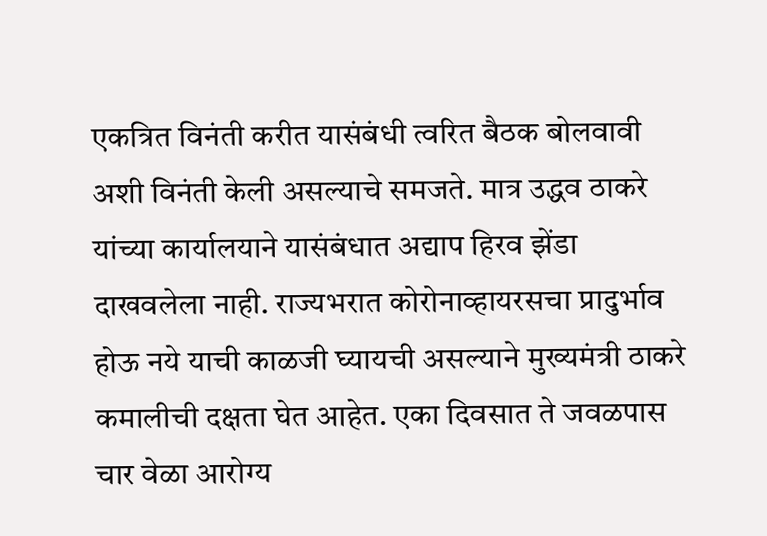एकत्रित विनंती करीत यासंबंधी त्वरित बैठक बोलवावी अशी विनंती केली असल्याचे समजते. मात्र उद्धव ठाकरे यांच्या कार्यालयाने यासंबंधात अद्याप हिरव झेंडा दाखवलेला नाही. राज्यभरात कोरोनाव्हायरसचा प्रादुर्भाव होऊ नये याची काळजी घ्यायची असल्याने मुख्यमंत्री ठाकरे कमालीची दक्षता घेत आहेत. एका दिवसात ते जवळपास चार वेळा आरोग्य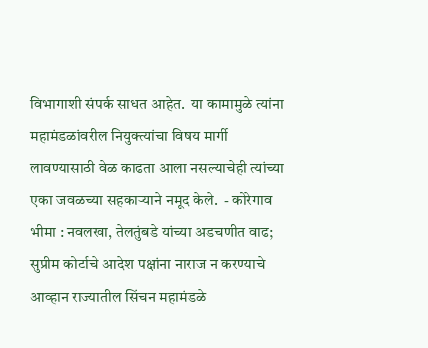विभागाशी संपर्क साधत आहेत.  या कामामुळे त्यांना महामंडळांवरील नियुक्‍त्यांचा विषय मार्गी लावण्यासाठी वेळ काढता आला नसल्याचेही त्यांच्या एका जवळच्या सहकाऱ्याने नमूद केले.  - कोरेगाव भीमा : नवलखा, तेलतुंबडे यांच्या अडचणीत वाढ; सुप्रीम कोर्टाचे आदेश पक्षांना नाराज न करण्याचे आव्हान राज्यातील सिंचन महामंडळे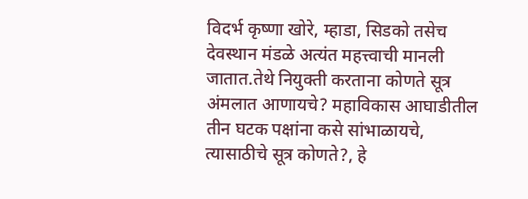विदर्भ कृष्णा खोरे, म्हाडा, सिडको तसेच देवस्थान मंडळे अत्यंत महत्त्वाची मानली जातात.तेथे नियुक्‍ती करताना कोणते सूत्र अंमलात आणायचे? महाविकास आघाडीतील तीन घटक पक्षांना कसे सांभाळायचे, त्यासाठीचे सूत्र कोणते?, हे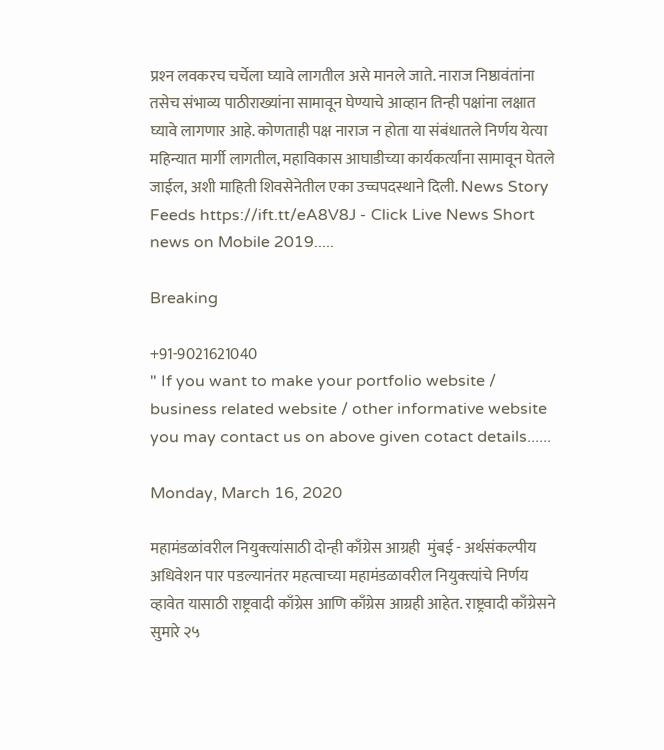प्रश्‍न लवकरच चर्चेला घ्यावे लागतील असे मानले जाते. नाराज निष्ठावंतांना तसेच संभाव्य पाठीराख्यांना सामावून घेण्याचे आव्हान तिन्ही पक्षांना लक्षात घ्यावे लागणार आहे. कोणताही पक्ष नाराज न होता या संबंधातले निर्णय येत्या महिन्यात मार्गी लागतील, महाविकास आघाडीच्या कार्यकर्त्यांना सामावून घेतले जाईल, अशी माहिती शिवसेनेतील एका उच्चपदस्थाने दिली. News Story Feeds https://ift.tt/eA8V8J - Click Live News Short news on Mobile 2019.....

Breaking

+91-9021621040
" If you want to make your portfolio website / business related website / other informative website you may contact us on above given cotact details......

Monday, March 16, 2020

महामंडळांवरील नियुक्‍त्यांसाठी दोन्ही काँग्रेस आग्रही  मुंबई - अर्थसंकल्पीय अधिवेशन पार पडल्यानंतर महत्वाच्या महामंडळावरील नियुक्‍त्यांचे निर्णय व्हावेत यासाठी राष्ट्रवादी काँग्रेस आणि काँग्रेस आग्रही आहेत. राष्ट्रवादी काँग्रेसने सुमारे २५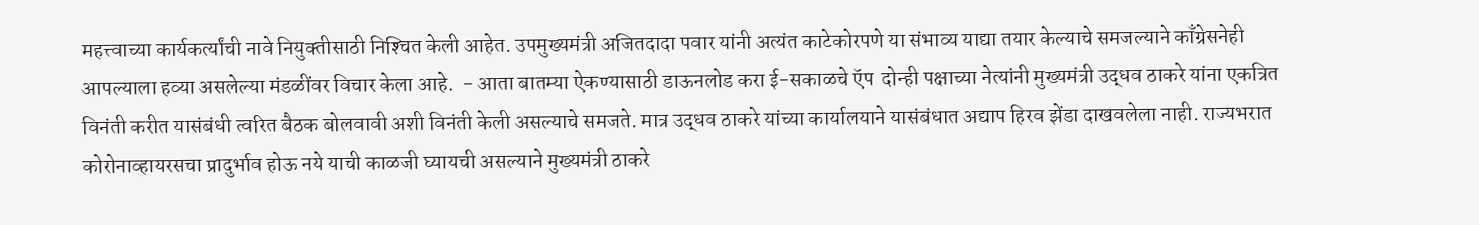महत्त्वाच्या कार्यकर्त्यांची नावे नियुक्‍तीसाठी निश्‍चित केली आहेत. उपमुख्यमंत्री अजितदादा पवार यांनी अत्यंत काटेकोरपणे या संभाव्य याद्या तयार केल्याचे समजल्याने काँग्रेसनेही आपल्याला हव्या असलेल्या मंडळींवर विचार केला आहे.  - आता बातम्या ऐकण्यासाठी डाऊनलोड करा ई-सकाळचे ऍप  दोन्ही पक्षाच्या नेत्यांनी मुख्यमंत्री उद्धव ठाकरे यांना एकत्रित विनंती करीत यासंबंधी त्वरित बैठक बोलवावी अशी विनंती केली असल्याचे समजते. मात्र उद्धव ठाकरे यांच्या कार्यालयाने यासंबंधात अद्याप हिरव झेंडा दाखवलेला नाही. राज्यभरात कोरोनाव्हायरसचा प्रादुर्भाव होऊ नये याची काळजी घ्यायची असल्याने मुख्यमंत्री ठाकरे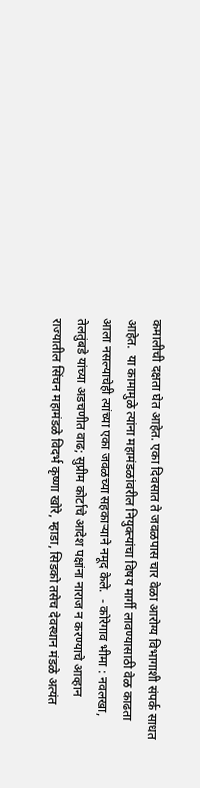कमालीची दक्षता घेत आहेत. एका दिवसात ते जवळपास चार वेळा आरोग्य विभागाशी संपर्क साधत आहेत.  या कामामुळे त्यांना महामंडळांवरील नियुक्‍त्यांचा विषय मार्गी लावण्यासाठी वेळ काढता आला नसल्याचेही त्यांच्या एका जवळच्या सहकाऱ्याने नमूद केले.  - कोरेगाव भीमा : नवलखा, तेलतुंबडे यांच्या अडचणीत वाढ; सुप्रीम कोर्टाचे आदेश पक्षांना नाराज न करण्याचे आव्हान राज्यातील सिंचन महामंडळे विदर्भ कृष्णा खोरे, म्हाडा, सिडको तसेच देवस्थान मंडळे अत्यंत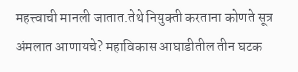महत्त्वाची मानली जातात.तेथे नियुक्‍ती करताना कोणते सूत्र अंमलात आणायचे? महाविकास आघाडीतील तीन घटक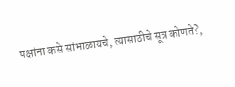पक्षांना कसे सांभाळायचे, त्यासाठीचे सूत्र कोणते?,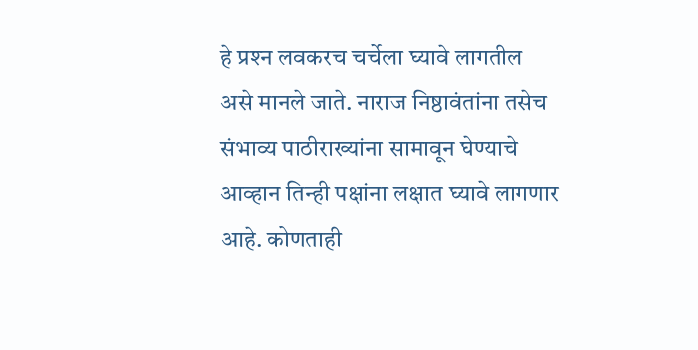हे प्रश्‍न लवकरच चर्चेला घ्यावे लागतील असे मानले जाते. नाराज निष्ठावंतांना तसेच संभाव्य पाठीराख्यांना सामावून घेण्याचे आव्हान तिन्ही पक्षांना लक्षात घ्यावे लागणार आहे. कोणताही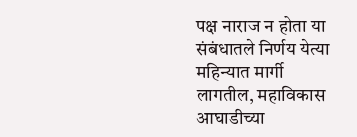पक्ष नाराज न होता या संबंधातले निर्णय येत्या महिन्यात मार्गी लागतील, महाविकास आघाडीच्या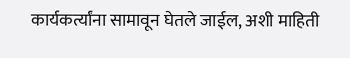कार्यकर्त्यांना सामावून घेतले जाईल, अशी माहिती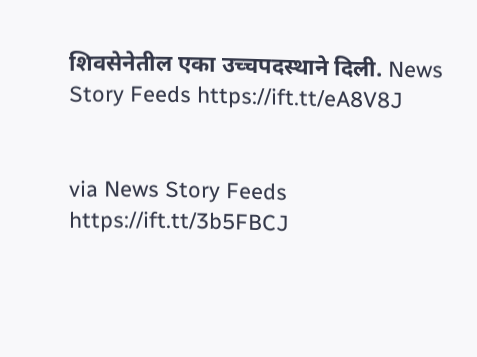शिवसेनेतील एका उच्चपदस्थाने दिली. News Story Feeds https://ift.tt/eA8V8J


via News Story Feeds https://ift.tt/3b5FBCJ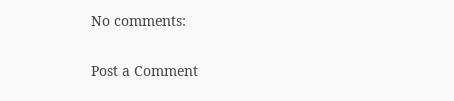No comments:

Post a Comment